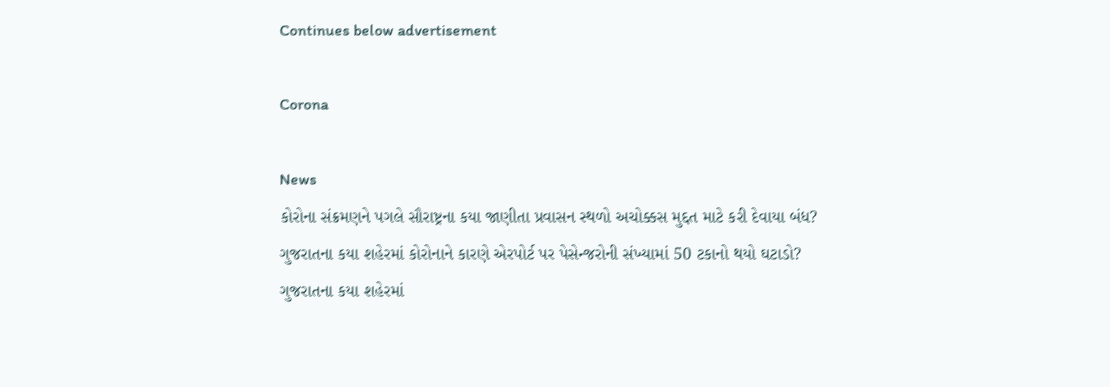Continues below advertisement

Corona

News
કોરોના સંક્રમણને પગલે સૌરાષ્ટ્રના કયા જાણીતા પ્રવાસન સ્થળો અચોક્કસ મુદ્દત માટે કરી દેવાયા બંધ?
ગુજરાતના કયા શહેરમાં કોરોનાને કારણે એરપોર્ટ પર પેસેન્જરોની સંખ્યામાં 50 ટકાનો થયો ઘટાડો?
ગુજરાતના કયા શહેરમાં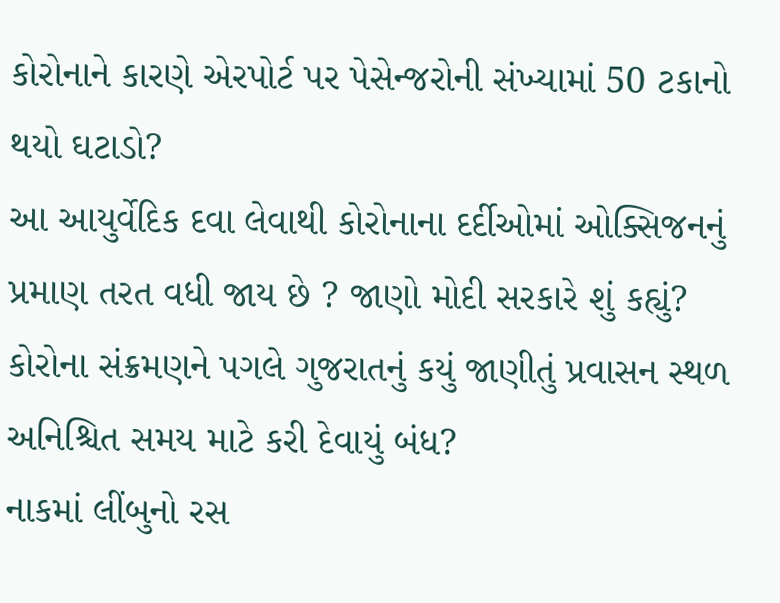કોરોનાને કારણે એરપોર્ટ પર પેસેન્જરોની સંખ્યામાં 50 ટકાનો થયો ઘટાડો?
આ આયુર્વેદિક દવા લેવાથી કોરોનાના દર્દીઓમાં ઓક્સિજનનું પ્રમાણ તરત વધી જાય છે ? જાણો મોદી સરકારે શું કહ્યું?
કોરોના સંક્રમણને પગલે ગુજરાતનું કયું જાણીતું પ્રવાસન સ્થળ અનિશ્ચિત સમય માટે કરી દેવાયું બંધ?
નાકમાં લીંબુનો રસ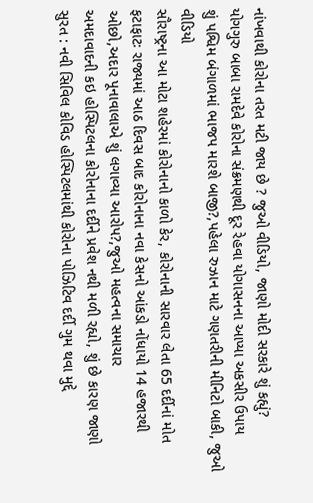નાંખવાથી કોરોના તરત મટી જાય છે ? જુઓ વીડિયો, જાણો મોદી સરકારે શું કહ્યું?
યોગગુરુ બાબા રામદેવે કોરોના સંક્રમણથી દૂર રેહવા યોગાસનના આપ્યા અકસીર ઉપાય
શું પશ્વિમ બંગાળમાં ભાજપ મારશે બાજી?,પહેલા રુઝાન માટે ગણતરીની મીનિટો બાકી, જુઓ વીડિયો
સૌરાષ્ટ્રના આ મોટા શહેરમાં કોરોનાનો કાળો કેર, કોરોનાની સારવાર લેતા 65 દર્દીનાં મોત
ફટાફાટઃ રાજ્યમાં આઠ દિવસ બાદ કોરોનાના નવા કેસનો આંકડો નોંધાયો 14 હજારથી ઓછો,અદાર પૂનાવાલાએ શું લગાવ્યા આરોપ?,જુઓ મહત્વના સમાચાર
અમદાવાદની કઇ હોસ્પિટલના કોરોનાના દર્દીને પ્રવેશ નથી મળી રહ્યો, શું છે કારણ જાણો
સુરત : નવી સિવિલ કોવિડ હોસ્પિટલમાંથી કોરોના પોઝિટિવ દર્દી ગુમ થવા મુદ્દે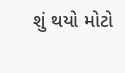શું થયો મોટો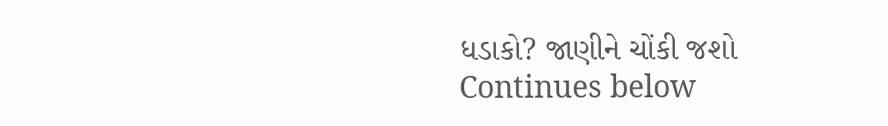ધડાકો? જાણીને ચોંકી જશો
Continues below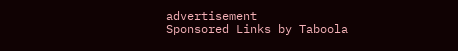advertisement
Sponsored Links by Taboola